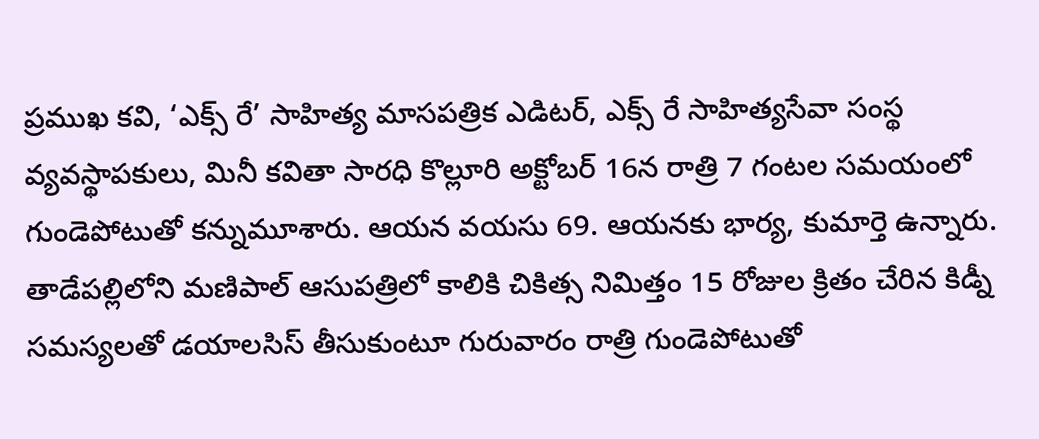ప్రముఖ కవి, ‘ఎక్స్ రే’ సాహిత్య మాసపత్రిక ఎడిటర్, ఎక్స్ రే సాహిత్యసేవా సంస్థ వ్యవస్థాపకులు, మినీ కవితా సారధి కొల్లూరి అక్టోబర్ 16న రాత్రి 7 గంటల సమయంలో గుండెపోటుతో కన్నుమూశారు. ఆయన వయసు 69. ఆయనకు భార్య, కుమార్తె ఉన్నారు. తాడేపల్లిలోని మణిపాల్ ఆసుపత్రిలో కాలికి చికిత్స నిమిత్తం 15 రోజుల క్రితం చేరిన కిడ్నీ సమస్యలతో డయాలసిస్ తీసుకుంటూ గురువారం రాత్రి గుండెపోటుతో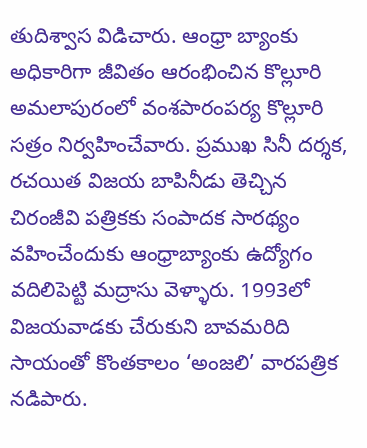తుదిశ్వాస విడిచారు. ఆంధ్రా బ్యాంకు అధికారిగా జీవితం ఆరంభించిన కొల్లూరి అమలాపురంలో వంశపారంపర్య కొల్లూరి సత్రం నిర్వహించేవారు. ప్రముఖ సినీ దర్శక, రచయిత విజయ బాపినీడు తెచ్చిన చిరంజీవి పత్రికకు సంపాదక సారథ్యం వహించేందుకు ఆంధ్రాబ్యాంకు ఉద్యోగం వదిలిపెట్టి మద్రాసు వెళ్ళారు. 1993లో విజయవాడకు చేరుకుని బావమరిది సాయంతో కొంతకాలం ‘అంజలి’ వారపత్రిక నడిపారు.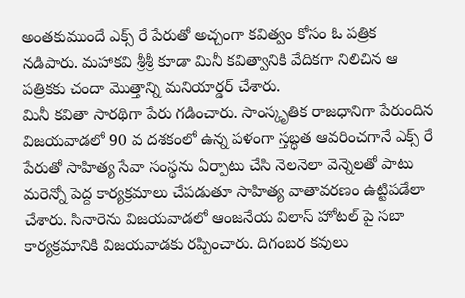అంతకుముందే ఎక్స్ రే పేరుతో అచ్చంగా కవిత్వం కోసం ఓ పత్రిక నడిపారు. మహాకవి శ్రీశ్రీ కూడా మినీ కవిత్వానికి వేదికగా నిలిచిన ఆ పత్రికకు చందా మొత్తాన్ని మనియార్డర్ చేశారు.
మినీ కవితా సారథిగా పేరు గడించారు. సాంస్కృతిక రాజధానిగా పేరుందిన విజయవాడలో 90 వ దశకంలో ఉన్న పళంగా స్తబ్ధత ఆవరించగానే ఎక్స్ రే పేరుతో సాహిత్య సేవా సంస్థను ఏర్పాటు చేసి నెలనెలా వెన్నెలతో పాటు మరెన్నో పెద్ద కార్యక్రమాలు చేపడుతూ సాహిత్య వాతావరణం ఉట్టిపడేలా చేశారు. సినారెను విజయవాడలో ఆంజనేయ విలాస్ హోటల్ పై సబా కార్యక్రమానికి విజయవాడకు రప్పించారు. దిగంబర కవులు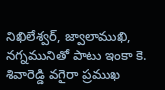నిఖిలేశ్వర్, జ్వాలాముఖి, నగ్నమునితో పాటు ఇంకా కె. శివారెడ్డి వగైరా ప్రముఖ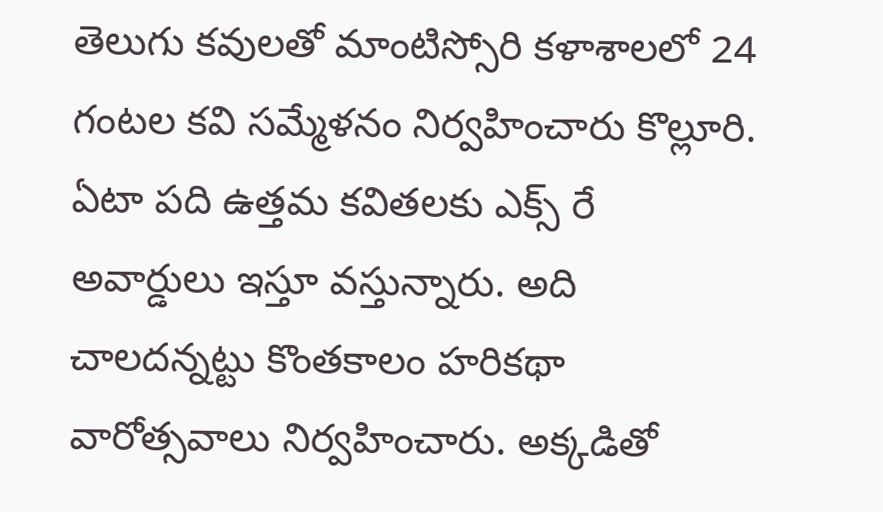తెలుగు కవులతో మాంటిస్సోరి కళాశాలలో 24 గంటల కవి సమ్మేళనం నిర్వహించారు కొల్లూరి. ఏటా పది ఉత్తమ కవితలకు ఎక్స్ రే అవార్డులు ఇస్తూ వస్తున్నారు. అది చాలదన్నట్టు కొంతకాలం హరికథా వారోత్సవాలు నిర్వహించారు. అక్కడితో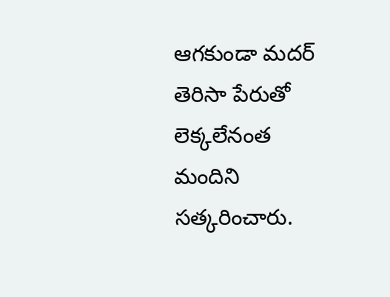ఆగకుండా మదర్ తెరిసా పేరుతో లెక్కలేనంత మందిని సత్కరించారు.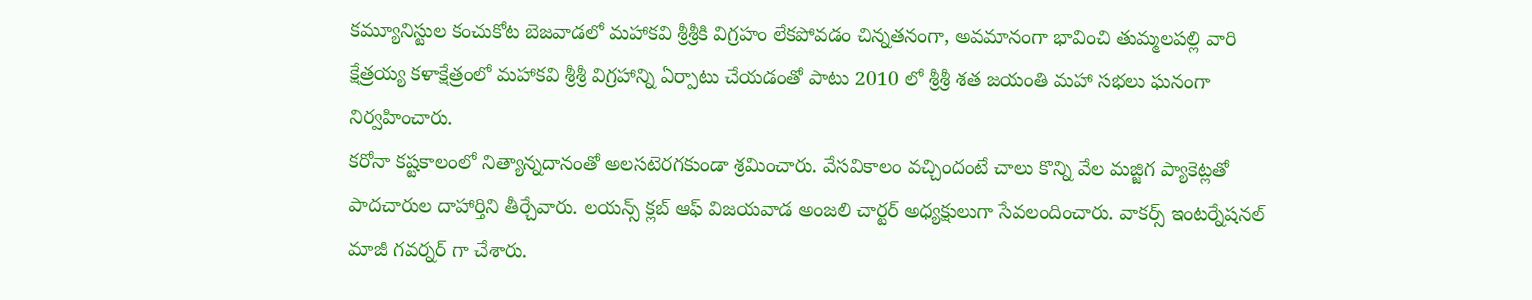కమ్యూనిస్టుల కంచుకోట బెజవాడలో మహాకవి శ్రీశ్రీకి విగ్రహం లేకపోవడం చిన్నతనంగా, అవమానంగా భావించి తుమ్మలపల్లి వారి క్షేత్రయ్య కళాక్షేత్రంలో మహాకవి శ్రీశ్రీ విగ్రహాన్ని ఏర్పాటు చేయడంతో పాటు 2010 లో శ్రీశ్రీ శత జయంతి మహా సభలు ఘనంగా నిర్వహించారు.
కరోనా కష్టకాలంలో నిత్యాన్నదానంతో అలసటెరగకుండా శ్రమించారు. వేసవికాలం వచ్చిందంటే చాలు కొన్ని వేల మజ్జిగ ప్యాకెట్లతో పాదచారుల దాహార్తిని తీర్చేవారు. లయన్స్ క్లబ్ ఆఫ్ విజయవాడ అంజలి చార్టర్ అధ్యక్షులుగా సేవలందించారు. వాకర్స్ ఇంటర్నేషనల్ మాజీ గవర్నర్ గా చేశారు.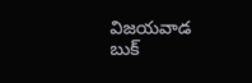విజయవాడ బుక్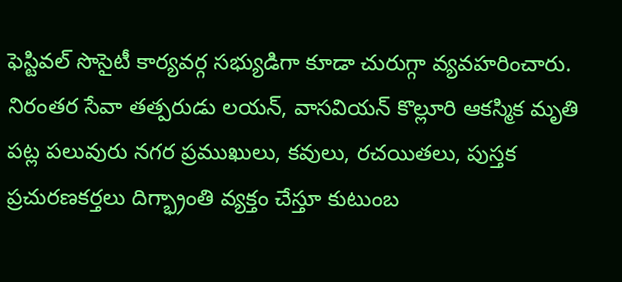ఫెస్టివల్ సొసైటీ కార్యవర్గ సభ్యుడిగా కూడా చురుగ్గా వ్యవహరించారు. నిరంతర సేవా తత్పరుడు లయన్, వాసవియన్ కొల్లూరి ఆకస్మిక మృతి పట్ల పలువురు నగర ప్రముఖులు, కవులు, రచయితలు, పుస్తక ప్రచురణకర్తలు దిగ్భ్రాంతి వ్యక్తం చేస్తూ కుటుంబ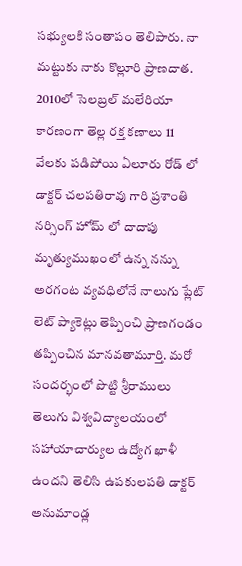సభ్యులకి సంతాపం తెలిపారు. నా మట్టుకు నాకు కొల్లూరి ప్రాణదాత. 2010లో సెలబ్రల్ మలేరియా కారణంగా తెల్ల రక్త కణాలు 11 వేలకు పడిపోయి ఏలూరు రోడ్ లో డాక్టర్ చలపతిరావు గారి ప్రశాంతి నర్సింగ్ హోమ్ లో దాదాపు మృత్యుముఖంలో ఉన్న నన్ను అరగంట వ్యవధిలోనే నాలుగు ప్లేట్ లెట్ ప్యాకెట్లు తెప్పించి ప్రాణగండం తప్పించిన మానవతామూర్తి. మరో సందర్భంలో పొట్టి శ్రీరాములు తెలుగు విశ్వవిద్యాలయంలో సహాయాచార్యుల ఉద్యోగ ఖాళీ ఉందని తెలిసి ఉపకులపతి డాక్టర్ అనుమాండ్ల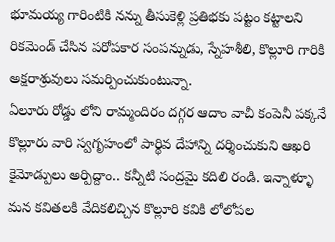భూమయ్య గారింటికి నన్ను తీసుకెళ్లి ప్రతిభకు పట్టం కట్టాలని రికమెండ్ చేసిన పరోపకార సంపన్నుడు, స్నేహశీలి, కొల్లూరి గారికి అక్షరాశ్రువులు సమర్పించుకుంటున్నా.
ఏలూరు రోడ్డు లోని రామ్మందిరం దగ్గర ఆదాం వాచీ కంపెనీ పక్కనే కొల్లూరు వారి స్వగృహంలో పార్థివ దేహాన్ని దర్శించుకుని ఆఖరి కైమోడ్పులు అర్పిద్దాం.. కన్నీటి సంద్రమై కదిలి రండి. ఇన్నాళ్ళూ మన కవితలకి వేదికలిచ్చిన కొల్లూరి కవికి లోలోపల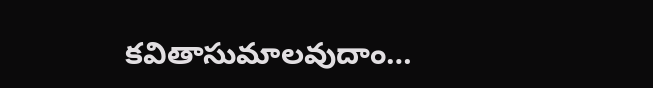కవితాసుమాలవుదాం…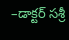–డాక్టర్ సశ్రీ